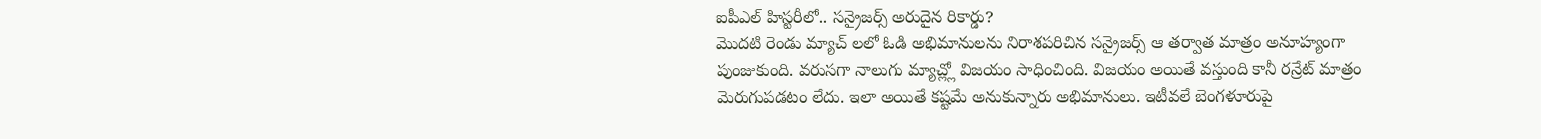ఐపీఎల్ హిస్టరీలో.. సన్రైజర్స్ అరుదైన రికార్డు?
మొదటి రెండు మ్యాచ్ లలో ఓడి అభిమానులను నిరాశపరిచిన సన్రైజర్స్ ఆ తర్వాత మాత్రం అనూహ్యంగా పుంజుకుంది. వరుసగా నాలుగు మ్యాచ్ల్లో విజయం సాధించింది. విజయం అయితే వస్తుంది కానీ రన్రేట్ మాత్రం మెరుగుపడటం లేదు. ఇలా అయితే కష్టమే అనుకున్నారు అభిమానులు. ఇటీవలే బెంగళూరుపై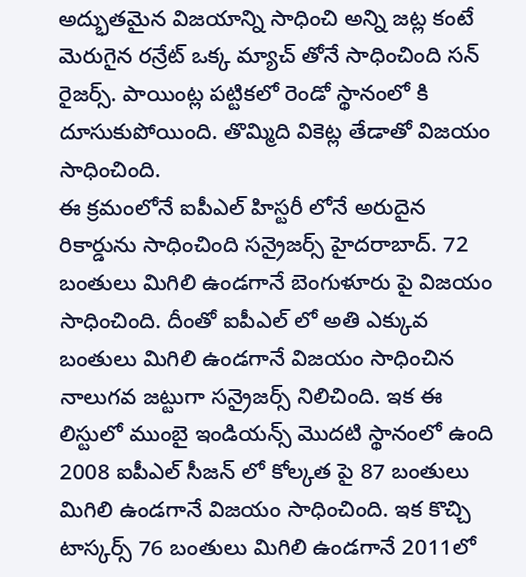అద్భుతమైన విజయాన్ని సాధించి అన్ని జట్ల కంటే మెరుగైన రన్రేట్ ఒక్క మ్యాచ్ తోనే సాధించింది సన్ రైజర్స్. పాయింట్ల పట్టికలో రెండో స్థానంలో కి దూసుకుపోయింది. తొమ్మిది వికెట్ల తేడాతో విజయం సాధించింది.
ఈ క్రమంలోనే ఐపీఎల్ హిస్టరీ లోనే అరుదైన రికార్డును సాధించింది సన్రైజర్స్ హైదరాబాద్. 72 బంతులు మిగిలి ఉండగానే బెంగుళూరు పై విజయం సాధించింది. దీంతో ఐపీఎల్ లో అతి ఎక్కువ బంతులు మిగిలి ఉండగానే విజయం సాధించిన నాలుగవ జట్టుగా సన్రైజర్స్ నిలిచింది. ఇక ఈ లిస్టులో ముంబై ఇండియన్స్ మొదటి స్థానంలో ఉంది 2008 ఐపీఎల్ సీజన్ లో కోల్కత పై 87 బంతులు మిగిలి ఉండగానే విజయం సాధించింది. ఇక కొచ్చి టాస్కర్స్ 76 బంతులు మిగిలి ఉండగానే 2011లో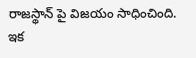రాజస్థాన్ పై విజయం సాధించింది. ఇక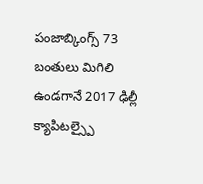పంజాబ్కింగ్స్ 73 బంతులు మిగిలి ఉండగానే 2017 ఢిల్లీ క్యాపిటల్స్పై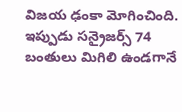విజయ ఢంకా మోగించింది. ఇప్పుడు సన్రైజర్స్ 74 బంతులు మిగిలి ఉండగానే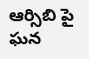ఆర్సిబి పై ఘన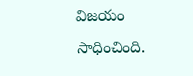విజయం సాధించింది.